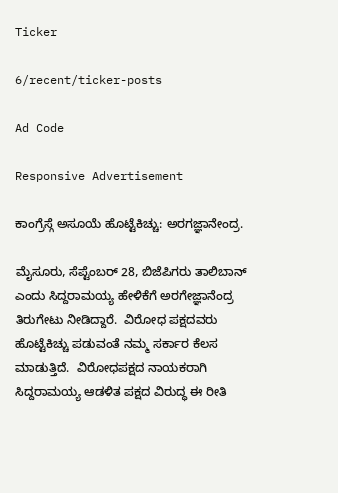Ticker

6/recent/ticker-posts

Ad Code

Responsive Advertisement

ಕಾಂಗ್ರೆಸ್ಗೆ ಅಸೂಯೆ ಹೊಟ್ಟೆಕಿಚ್ಚು: ಅರಗಜ್ಞಾನೇಂದ್ರ.

ಮೈಸೂರು, ಸೆಪ್ಟೆಂಬರ್ 28, ಬಿಜೆಪಿಗರು ತಾಲಿಬಾನ್ ಎಂದು ಸಿದ್ದರಾಮಯ್ಯ ಹೇಳಿಕೆಗೆ ಅರಗೇಜ್ಞಾನೆಂದ್ರ ತಿರುಗೇಟು ನೀಡಿದ್ದಾರೆ.  ವಿರೋಧ ಪಕ್ಷದವರು ಹೊಟ್ಟೆಕಿಚ್ಚು ಪಡುವಂತೆ ನಮ್ಮ ಸರ್ಕಾರ ಕೆಲಸ ಮಾಡುತ್ತಿದೆ.  ವಿರೋಧಪಕ್ಷದ ನಾಯಕರಾಗಿ ಸಿದ್ದರಾಮಯ್ಯ ಆಡಳಿತ ಪಕ್ಷದ ವಿರುದ್ಧ ಈ ರೀತಿ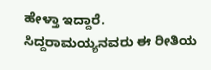ಹೇಳ್ತಾ ಇದ್ದಾರೆ.  ಸಿದ್ದರಾಮಯ್ಯನವರು ಈ ರೀತಿಯ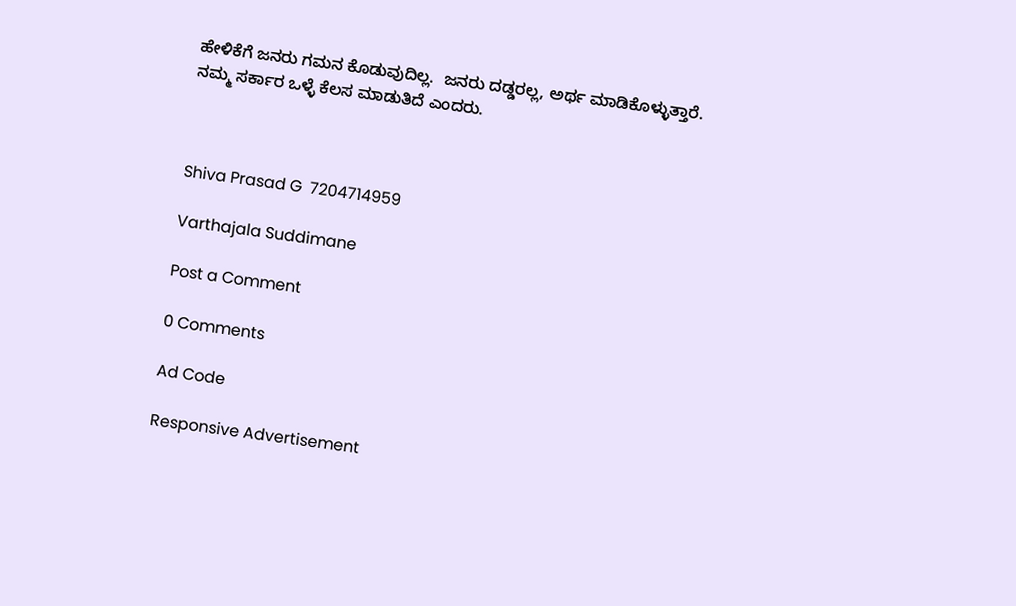ಹೇಳಿಕೆಗೆ ಜನರು ಗಮನ ಕೊಡುವುದಿಲ್ಲ.  ಜನರು ದಡ್ಡರಲ್ಲ, ಅರ್ಥ ಮಾಡಿಕೊಳ್ಳುತ್ತಾರೆ.  ನಮ್ಮ ಸರ್ಕಾರ ಒಳ್ಳೆ ಕೆಲಸ ಮಾಡುತಿದೆ ಎಂದರು.



Shiva Prasad G  7204714959

Varthajala Suddimane

Post a Comment

0 Comments

Ad Code

Responsive Advertisement